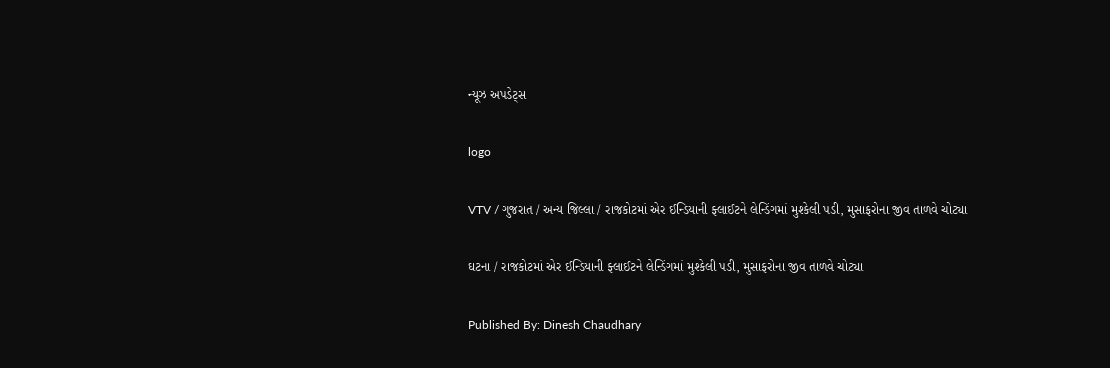ન્યૂઝ અપડેટ્સ

logo

VTV / ગુજરાત / અન્ય જિલ્લા / રાજકોટમાં એર ઈન્ડિયાની ફ્લાઈટને લેન્ડિંગમાં મુશ્કેલી પડી, મુસાફરોના જીવ તાળવે ચોટ્યા

ઘટના / રાજકોટમાં એર ઈન્ડિયાની ફ્લાઈટને લેન્ડિંગમાં મુશ્કેલી પડી, મુસાફરોના જીવ તાળવે ચોટ્યા

Published By: Dinesh Chaudhary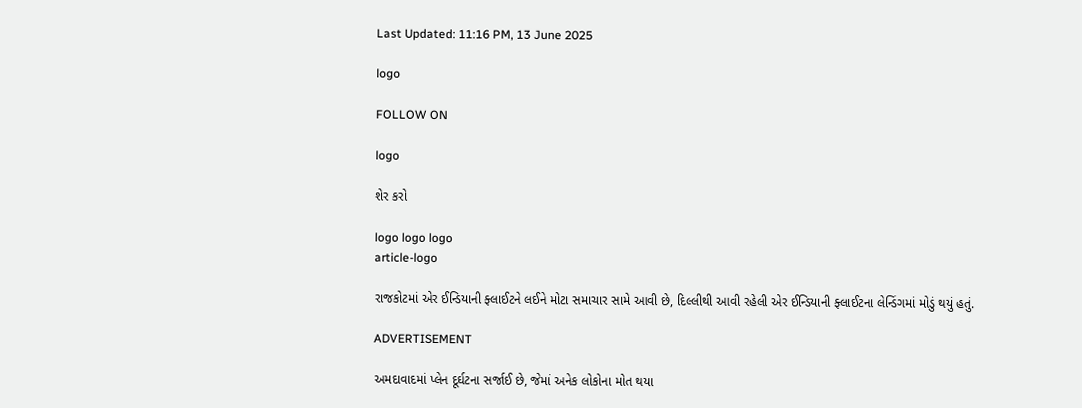Last Updated: 11:16 PM, 13 June 2025

logo

FOLLOW ON

logo

શેર કરો

logo logo logo
article-logo

રાજકોટમાં એર ઈન્ડિયાની ફ્લાઈટને લઈને મોટા સમાચાર સામે આવી છે, દિલ્લીથી આવી રહેલી એર ઈન્ડિયાની ફ્લાઈટના લેન્ડિંગમાં મોડું થયું હતું.

ADVERTISEMENT

અમદાવાદમાં પ્લેન દૂર્ઘટના સર્જાઈ છે, જેમાં અનેક લોકોના મોત થયા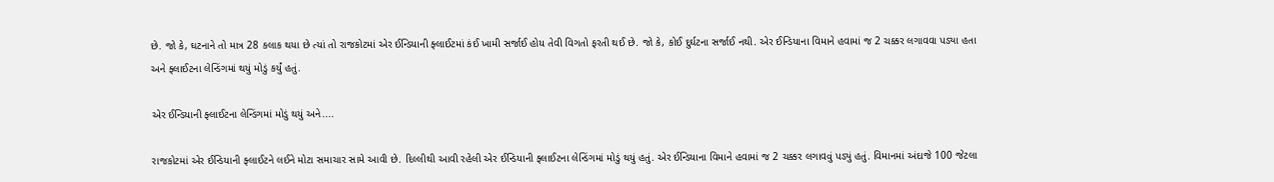છે. જો કે, ઘટનાને તો માત્ર 28 કલાક થયા છે ત્યાં તો રાજકોટમાં એર ઈન્ડિયાની ફ્લાઈટમાં કંઈ ખામી સર્જાઈ હોય તેવી વિગતો ફરતી થઈ છે. જો કે, કોઈ દુર્ઘટના સર્જાઈ નથી. એર ઈન્ડિયાના વિમાને હવામાં જ 2 ચક્કર લગાવવા પડ્યા હતા અને ફ્લાઈટના લેન્ડિંગમાં થયું મોડું કર્યું હતું.

એર ઈન્ડિયાની ફ્લાઈટના લેન્ડિંગમાં મોડું થયું અને....

રાજકોટમાં એર ઈન્ડિયાની ફ્લાઈટને લઈને મોટા સમાચાર સામે આવી છે. દિલ્લીથી આવી રહેલી એર ઈન્ડિયાની ફ્લાઈટના લેન્ડિંગમાં મોડું થયું હતું. એર ઈન્ડિયાના વિમાને હવામાં જ 2 ચક્કર લગાવવું પડ્યું હતું. વિમાનમાં અંદાજે 100 જેટલા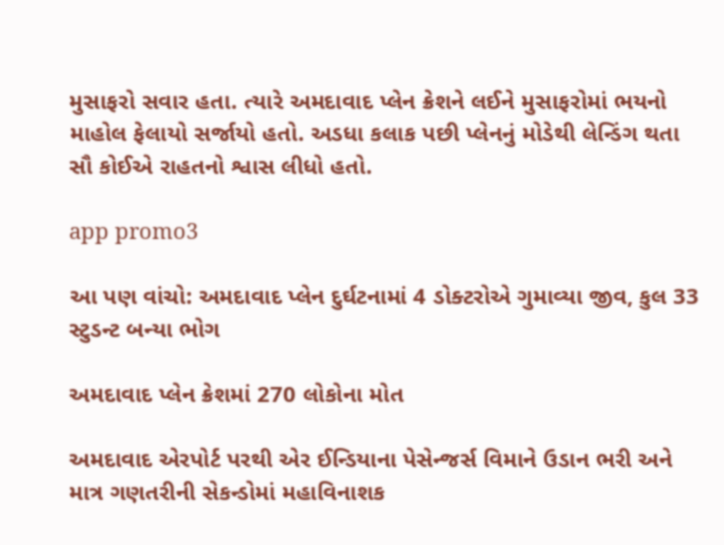મુસાફરો સવાર હતા. ત્યારે અમદાવાદ પ્લેન ક્રેશને લઈને મુસાફરોમાં ભયનો માહોલ ફેલાયો સર્જાયો હતો. અડધા કલાક પછી પ્લેનનું મોડેથી લેન્ડિંગ થતા સૌ કોઈએ રાહતનો શ્વાસ લીધો હતો.

app promo3

આ પણ વાંચો: અમદાવાદ પ્લેન દુર્ઘટનામાં 4 ડોક્ટરોએ ગુમાવ્યા જીવ, કુલ 33 સ્ટુડન્ટ બન્યા ભોગ

અમદાવાદ પ્લેન ક્રેશમાં 270 લોકોના મોત

અમદાવાદ એરપોર્ટ પરથી એર ઈન્ડિયાના પેસેન્જર્સ વિમાને ઉડાન ભરી અને માત્ર ગણતરીની સેકન્ડોમાં મહાવિનાશક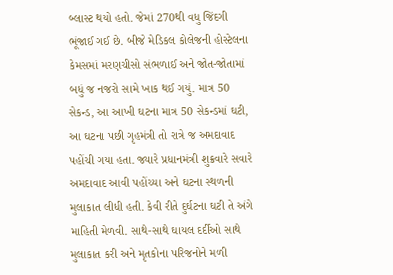બ્લાસ્ટ થયો હતો. જેમાં 270થી વધુ જિંદગી ભૂંજાઈ ગઈ છે. બીજે મેડિકલ કોલેજની હોસ્ટેલના કેમસમાં મરણચીસો સંભળાઈ અને જોત-જોતામાં બધું જ નજરો સામે ખાક થઈ ગયું. માત્ર 50 સેકન્ડ, આ આખી ઘટના માત્ર 50 સેકન્ડમાં ઘટી, આ ઘટના પછી ગૃહમંત્રી તો રાત્રે જ અમદાવાદ પહોંચી ગયા હતા. જ્યારે પ્રધાનમંત્રી શુક્રવારે સવારે અમદાવાદ આવી પહોંચ્યા અને ઘટના સ્થળની મુલાકાત લીધી હતી. કેવી રીતે દુર્ઘટના ઘટી તે અંગે માહિતી મેળવી. સાથે-સાથે ઘાયલ દર્દીઓ સાથે મુલાકાત કરી અને મૃતકોના પરિજનોને મળી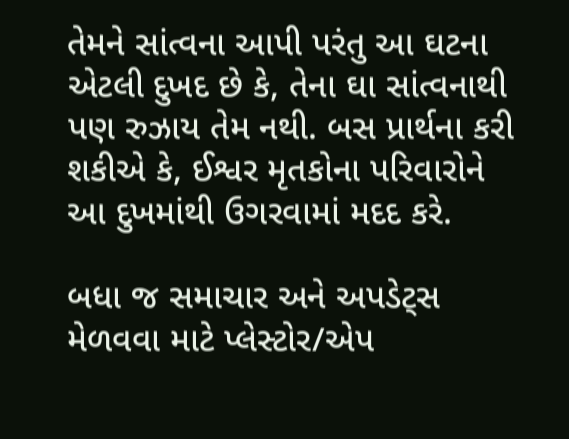તેમને સાંત્વના આપી પરંતુ આ ઘટના એટલી દુખદ છે કે, તેના ઘા સાંત્વનાથી પણ રુઝાય તેમ નથી. બસ પ્રાર્થના કરી શકીએ કે, ઈશ્વર મૃતકોના પરિવારોને આ દુખમાંથી ઉગરવામાં મદદ કરે.

બધા જ સમાચાર અને અપડેટ્સ મેળવવા માટે પ્લેસ્ટોર/એપ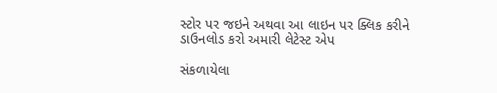સ્ટોર પર જઇને અથવા આ લાઇન પર ક્લિક કરીને ડાઉનલોડ કરો અમારી લેટેસ્ટ એપ

સંકળાયેલા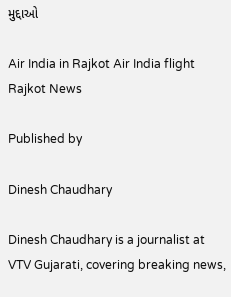મુદ્દાઓ

Air India in Rajkot Air India flight Rajkot News

Published by

Dinesh Chaudhary

Dinesh Chaudhary is a journalist at VTV Gujarati, covering breaking news,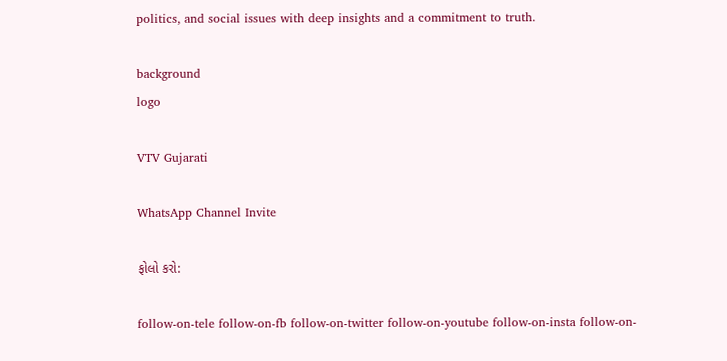politics, and social issues with deep insights and a commitment to truth.

background
logo

VTV Gujarati

WhatsApp Channel Invite

ફોલો કરો:

follow-on-tele follow-on-fb follow-on-twitter follow-on-youtube follow-on-insta follow-on-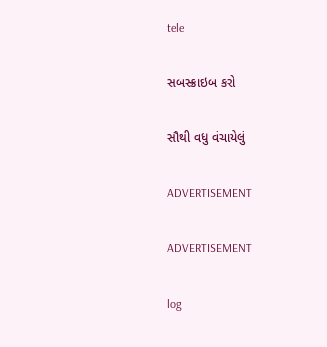tele

સબસ્ક્રાઇબ કરો

સૌથી વધુ વંચાયેલું

ADVERTISEMENT

ADVERTISEMENT

log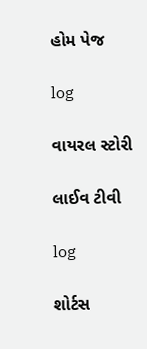હોમ પેજ

log

વાયરલ સ્ટોરી

લાઈવ ટીવી

log

શોર્ટસ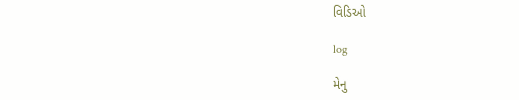વિડિઓ

log

મેનુ